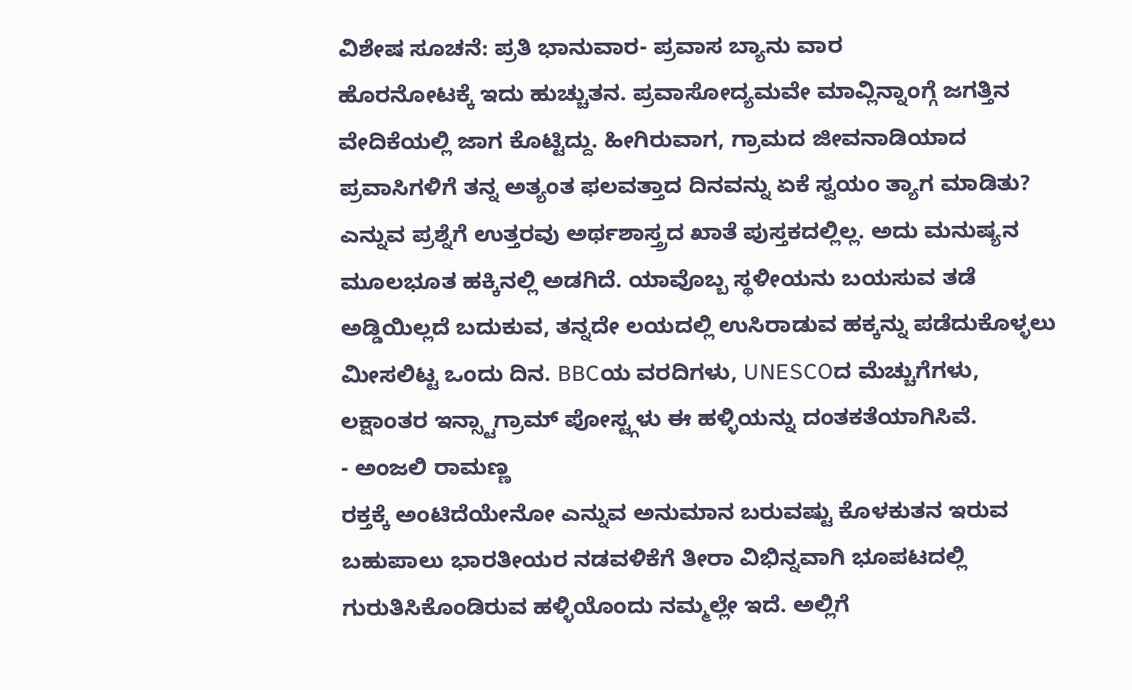ವಿಶೇಷ ಸೂಚನೆ: ಪ್ರತಿ ಭಾನುವಾರ- ಪ್ರವಾಸ ಬ್ಯಾನು ವಾರ
ಹೊರನೋಟಕ್ಕೆ ಇದು ಹುಚ್ಚುತನ. ಪ್ರವಾಸೋದ್ಯಮವೇ ಮಾವ್ಲಿನ್ನಾಂಗ್ಗೆ ಜಗತ್ತಿನ ವೇದಿಕೆಯಲ್ಲಿ ಜಾಗ ಕೊಟ್ಟಿದ್ದು. ಹೀಗಿರುವಾಗ, ಗ್ರಾಮದ ಜೀವನಾಡಿಯಾದ ಪ್ರವಾಸಿಗಳಿಗೆ ತನ್ನ ಅತ್ಯಂತ ಫಲವತ್ತಾದ ದಿನವನ್ನು ಏಕೆ ಸ್ವಯಂ ತ್ಯಾಗ ಮಾಡಿತು? ಎನ್ನುವ ಪ್ರಶ್ನೆಗೆ ಉತ್ತರವು ಅರ್ಥಶಾಸ್ತ್ರದ ಖಾತೆ ಪುಸ್ತಕದಲ್ಲಿಲ್ಲ. ಅದು ಮನುಷ್ಯನ ಮೂಲಭೂತ ಹಕ್ಕಿನಲ್ಲಿ ಅಡಗಿದೆ. ಯಾವೊಬ್ಬ ಸ್ಥಳೀಯನು ಬಯಸುವ ತಡೆ ಅಡ್ಡಿಯಿಲ್ಲದೆ ಬದುಕುವ, ತನ್ನದೇ ಲಯದಲ್ಲಿ ಉಸಿರಾಡುವ ಹಕ್ಕನ್ನು ಪಡೆದುಕೊಳ್ಳಲು ಮೀಸಲಿಟ್ಟ ಒಂದು ದಿನ. BBCಯ ವರದಿಗಳು, UNESCOದ ಮೆಚ್ಚುಗೆಗಳು, ಲಕ್ಷಾಂತರ ಇನ್ಸ್ಟಾಗ್ರಾಮ್ ಪೋಸ್ಟ್ಗಳು ಈ ಹಳ್ಳಿಯನ್ನು ದಂತಕತೆಯಾಗಿಸಿವೆ.
- ಅಂಜಲಿ ರಾಮಣ್ಣ
ರಕ್ತಕ್ಕೆ ಅಂಟಿದೆಯೇನೋ ಎನ್ನುವ ಅನುಮಾನ ಬರುವಷ್ಟು ಕೊಳಕುತನ ಇರುವ ಬಹುಪಾಲು ಭಾರತೀಯರ ನಡವಳಿಕೆಗೆ ತೀರಾ ವಿಭಿನ್ನವಾಗಿ ಭೂಪಟದಲ್ಲಿ ಗುರುತಿಸಿಕೊಂಡಿರುವ ಹಳ್ಳಿಯೊಂದು ನಮ್ಮಲ್ಲೇ ಇದೆ. ಅಲ್ಲಿಗೆ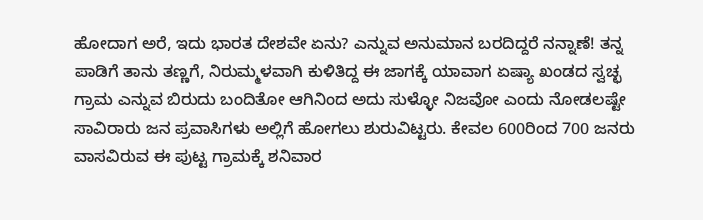ಹೋದಾಗ ಅರೆ, ಇದು ಭಾರತ ದೇಶವೇ ಏನು? ಎನ್ನುವ ಅನುಮಾನ ಬರದಿದ್ದರೆ ನನ್ನಾಣೆ! ತನ್ನ ಪಾಡಿಗೆ ತಾನು ತಣ್ಣಗೆ, ನಿರುಮ್ಮಳವಾಗಿ ಕುಳಿತಿದ್ದ ಈ ಜಾಗಕ್ಕೆ ಯಾವಾಗ ಏಷ್ಯಾ ಖಂಡದ ಸ್ವಚ್ಛ ಗ್ರಾಮ ಎನ್ನುವ ಬಿರುದು ಬಂದಿತೋ ಆಗಿನಿಂದ ಅದು ಸುಳ್ಳೋ ನಿಜವೋ ಎಂದು ನೋಡಲಷ್ಟೇ ಸಾವಿರಾರು ಜನ ಪ್ರವಾಸಿಗಳು ಅಲ್ಲಿಗೆ ಹೋಗಲು ಶುರುವಿಟ್ಟರು. ಕೇವಲ 600ರಿಂದ 700 ಜನರು ವಾಸವಿರುವ ಈ ಪುಟ್ಟ ಗ್ರಾಮಕ್ಕೆ ಶನಿವಾರ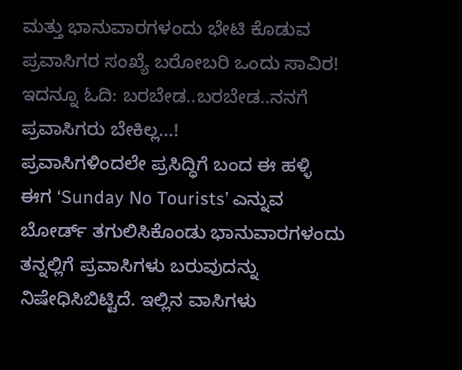ಮತ್ತು ಭಾನುವಾರಗಳಂದು ಭೇಟಿ ಕೊಡುವ ಪ್ರವಾಸಿಗರ ಸಂಖ್ಯೆ ಬರೋಬರಿ ಒಂದು ಸಾವಿರ!
ಇದನ್ನೂ ಓದಿ: ಬರಬೇಡ..ಬರಬೇಡ..ನನಗೆ ಪ್ರವಾಸಿಗರು ಬೇಕಿಲ್ಲ...!
ಪ್ರವಾಸಿಗಳಿಂದಲೇ ಪ್ರಸಿದ್ಧಿಗೆ ಬಂದ ಈ ಹಳ್ಳಿ ಈಗ ‘Sunday No Tourists’ ಎನ್ನುವ ಬೋರ್ಡ್ ತಗುಲಿಸಿಕೊಂಡು ಭಾನುವಾರಗಳಂದು ತನ್ನಲ್ಲಿಗೆ ಪ್ರವಾಸಿಗಳು ಬರುವುದನ್ನು ನಿಷೇಧಿಸಿಬಿಟ್ಟಿದೆ. ಇಲ್ಲಿನ ವಾಸಿಗಳು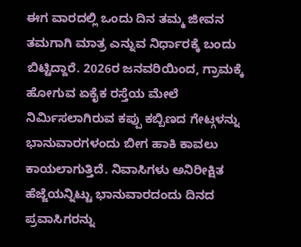ಈಗ ವಾರದಲ್ಲಿ ಒಂದು ದಿನ ತಮ್ಮ ಜೀವನ ತಮಗಾಗಿ ಮಾತ್ರ ಎನ್ನುವ ನಿರ್ಧಾರಕ್ಕೆ ಬಂದು ಬಿಟ್ಟಿದ್ದಾರೆ. 2026ರ ಜನವರಿಯಿಂದ, ಗ್ರಾಮಕ್ಕೆ ಹೋಗುವ ಏಕೈಕ ರಸ್ತೆಯ ಮೇಲೆ ನಿರ್ಮಿಸಲಾಗಿರುವ ಕಪ್ಪು ಕಬ್ಬಿಣದ ಗೇಟ್ಗಳನ್ನು ಭಾನುವಾರಗಳಂದು ಬೀಗ ಹಾಕಿ ಕಾವಲು ಕಾಯಲಾಗುತ್ತಿದೆ. ನಿವಾಸಿಗಳು ಅನಿರೀಕ್ಷಿತ ಹೆಜ್ಜೆಯನ್ನಿಟ್ಟು ಭಾನುವಾರದಂದು ದಿನದ ಪ್ರವಾಸಿಗರನ್ನು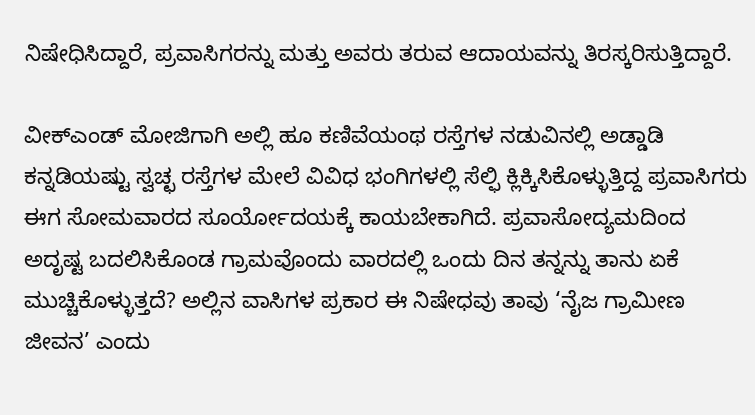ನಿಷೇಧಿಸಿದ್ದಾರೆ, ಪ್ರವಾಸಿಗರನ್ನು ಮತ್ತು ಅವರು ತರುವ ಆದಾಯವನ್ನು ತಿರಸ್ಕರಿಸುತ್ತಿದ್ದಾರೆ.

ವೀಕ್ಎಂಡ್ ಮೋಜಿಗಾಗಿ ಅಲ್ಲಿ ಹೂ ಕಣಿವೆಯಂಥ ರಸ್ತೆಗಳ ನಡುವಿನಲ್ಲಿ ಅಡ್ಡಾಡಿ ಕನ್ನಡಿಯಷ್ಟು ಸ್ವಚ್ಛ ರಸ್ತೆಗಳ ಮೇಲೆ ವಿವಿಧ ಭಂಗಿಗಳಲ್ಲಿ ಸೆಲ್ಫಿ ಕ್ಲಿಕ್ಕಿಸಿಕೊಳ್ಳುತ್ತಿದ್ದ ಪ್ರವಾಸಿಗರು ಈಗ ಸೋಮವಾರದ ಸೂರ್ಯೋದಯಕ್ಕೆ ಕಾಯಬೇಕಾಗಿದೆ. ಪ್ರವಾಸೋದ್ಯಮದಿಂದ ಅದೃಷ್ಟ ಬದಲಿಸಿಕೊಂಡ ಗ್ರಾಮವೊಂದು ವಾರದಲ್ಲಿ ಒಂದು ದಿನ ತನ್ನನ್ನು ತಾನು ಏಕೆ ಮುಚ್ಚಿಕೊಳ್ಳುತ್ತದೆ? ಅಲ್ಲಿನ ವಾಸಿಗಳ ಪ್ರಕಾರ ಈ ನಿಷೇಧವು ತಾವು ‘ನೈಜ ಗ್ರಾಮೀಣ ಜೀವನ’ ಎಂದು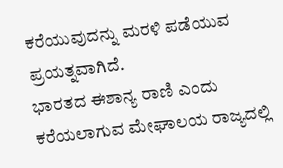ಕರೆಯುವುದನ್ನು ಮರಳಿ ಪಡೆಯುವ ಪ್ರಯತ್ನವಾಗಿದೆ.
ಭಾರತದ ಈಶಾನ್ಯ ರಾಣಿ ಎಂದು ಕರೆಯಲಾಗುವ ಮೇಘಾಲಯ ರಾಜ್ಯದಲ್ಲಿ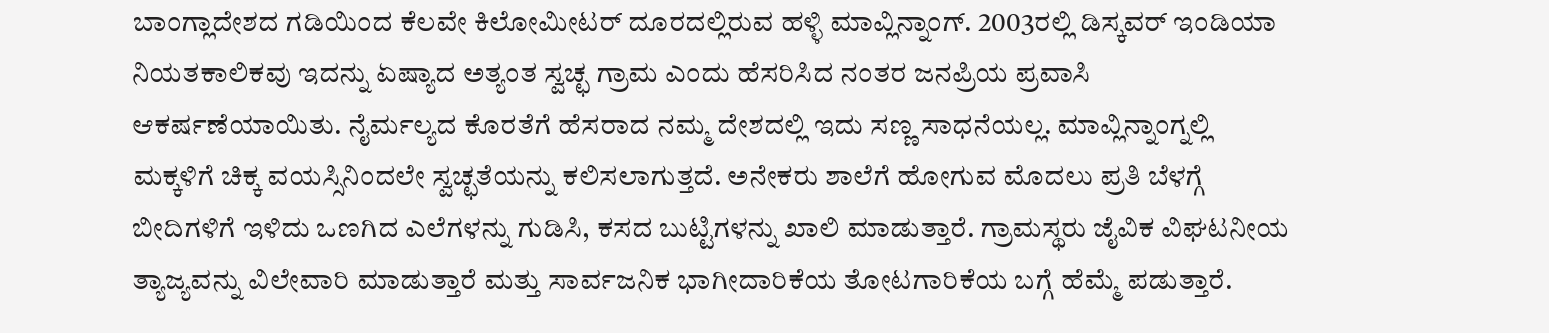ಬಾಂಗ್ಲಾದೇಶದ ಗಡಿಯಿಂದ ಕೆಲವೇ ಕಿಲೋಮೀಟರ್ ದೂರದಲ್ಲಿರುವ ಹಳ್ಳಿ ಮಾವ್ಲಿನ್ನಾಂಗ್. 2003ರಲ್ಲಿ ಡಿಸ್ಕವರ್ ಇಂಡಿಯಾ ನಿಯತಕಾಲಿಕವು ಇದನ್ನು ಏಷ್ಯಾದ ಅತ್ಯಂತ ಸ್ವಚ್ಛ ಗ್ರಾಮ ಎಂದು ಹೆಸರಿಸಿದ ನಂತರ ಜನಪ್ರಿಯ ಪ್ರವಾಸಿ ಆಕರ್ಷಣೆಯಾಯಿತು. ನೈರ್ಮಲ್ಯದ ಕೊರತೆಗೆ ಹೆಸರಾದ ನಮ್ಮ ದೇಶದಲ್ಲಿ ಇದು ಸಣ್ಣ ಸಾಧನೆಯಲ್ಲ. ಮಾವ್ಲಿನ್ನಾಂಗ್ನಲ್ಲಿ ಮಕ್ಕಳಿಗೆ ಚಿಕ್ಕ ವಯಸ್ಸಿನಿಂದಲೇ ಸ್ವಚ್ಛತೆಯನ್ನು ಕಲಿಸಲಾಗುತ್ತದೆ. ಅನೇಕರು ಶಾಲೆಗೆ ಹೋಗುವ ಮೊದಲು ಪ್ರತಿ ಬೆಳಗ್ಗೆ ಬೀದಿಗಳಿಗೆ ಇಳಿದು ಒಣಗಿದ ಎಲೆಗಳನ್ನು ಗುಡಿಸಿ, ಕಸದ ಬುಟ್ಟಿಗಳನ್ನು ಖಾಲಿ ಮಾಡುತ್ತಾರೆ. ಗ್ರಾಮಸ್ಥರು ಜೈವಿಕ ವಿಘಟನೀಯ ತ್ಯಾಜ್ಯವನ್ನು ವಿಲೇವಾರಿ ಮಾಡುತ್ತಾರೆ ಮತ್ತು ಸಾರ್ವಜನಿಕ ಭಾಗೀದಾರಿಕೆಯ ತೋಟಗಾರಿಕೆಯ ಬಗ್ಗೆ ಹೆಮ್ಮೆ ಪಡುತ್ತಾರೆ.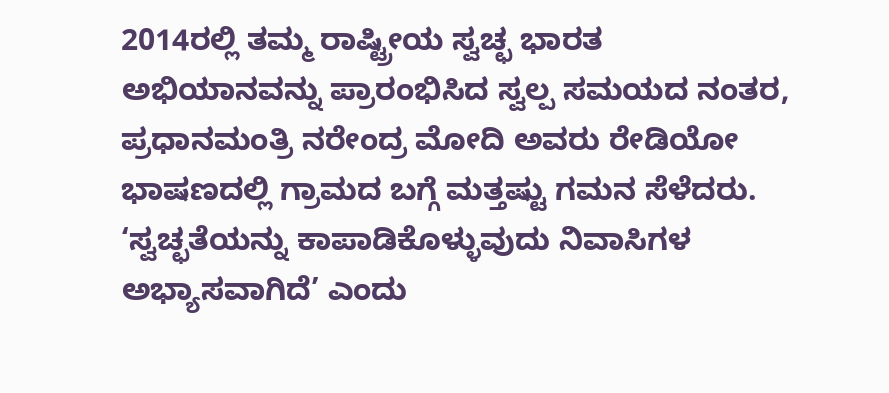2014ರಲ್ಲಿ ತಮ್ಮ ರಾಷ್ಟ್ರೀಯ ಸ್ವಚ್ಛ ಭಾರತ ಅಭಿಯಾನವನ್ನು ಪ್ರಾರಂಭಿಸಿದ ಸ್ವಲ್ಪ ಸಮಯದ ನಂತರ, ಪ್ರಧಾನಮಂತ್ರಿ ನರೇಂದ್ರ ಮೋದಿ ಅವರು ರೇಡಿಯೋ ಭಾಷಣದಲ್ಲಿ ಗ್ರಾಮದ ಬಗ್ಗೆ ಮತ್ತಷ್ಟು ಗಮನ ಸೆಳೆದರು. ‘ಸ್ವಚ್ಛತೆಯನ್ನು ಕಾಪಾಡಿಕೊಳ್ಳುವುದು ನಿವಾಸಿಗಳ ಅಭ್ಯಾಸವಾಗಿದೆ’ ಎಂದು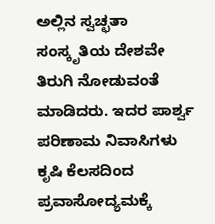ಅಲ್ಲಿನ ಸ್ವಚ್ಛತಾ ಸಂಸ್ಕೃತಿಯ ದೇಶವೇ ತಿರುಗಿ ನೋಡುವಂತೆ ಮಾಡಿದರು. ಇದರ ಪಾರ್ಶ್ವ ಪರಿಣಾಮ ನಿವಾಸಿಗಳು ಕೃಷಿ ಕೆಲಸದಿಂದ ಪ್ರವಾಸೋದ್ಯಮಕ್ಕೆ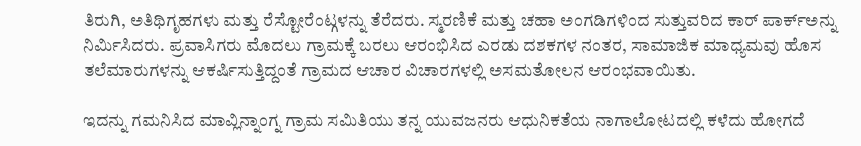ತಿರುಗಿ, ಅತಿಥಿಗೃಹಗಳು ಮತ್ತು ರೆಸ್ಟೋರೆಂಟ್ಗಳನ್ನು ತೆರೆದರು. ಸ್ಮರಣಿಕೆ ಮತ್ತು ಚಹಾ ಅಂಗಡಿಗಳಿಂದ ಸುತ್ತುವರಿದ ಕಾರ್ ಪಾರ್ಕ್ಅನ್ನು ನಿರ್ಮಿಸಿದರು. ಪ್ರವಾಸಿಗರು ಮೊದಲು ಗ್ರಾಮಕ್ಕೆ ಬರಲು ಆರಂಭಿಸಿದ ಎರಡು ದಶಕಗಳ ನಂತರ, ಸಾಮಾಜಿಕ ಮಾಧ್ಯಮವು ಹೊಸ ತಲೆಮಾರುಗಳನ್ನು ಆಕರ್ಷಿಸುತ್ತಿದ್ದಂತೆ ಗ್ರಾಮದ ಆಚಾರ ವಿಚಾರಗಳಲ್ಲಿ ಅಸಮತೋಲನ ಆರಂಭವಾಯಿತು.

ಇದನ್ನು ಗಮನಿಸಿದ ಮಾವ್ಲಿನ್ನಾಂಗ್ನ ಗ್ರಾಮ ಸಮಿತಿಯು ತನ್ನ ಯುವಜನರು ಆಧುನಿಕತೆಯ ನಾಗಾಲೋಟದಲ್ಲಿ ಕಳೆದು ಹೋಗದೆ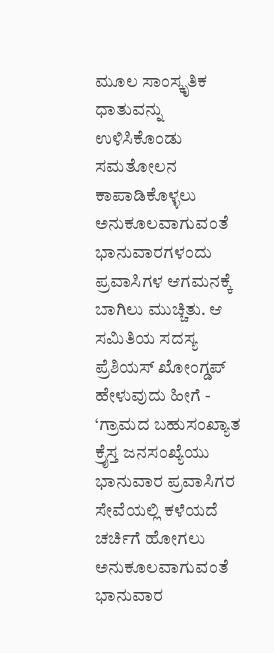ಮೂಲ ಸಾಂಸ್ಕೃತಿಕ ಧಾತುವನ್ನು ಉಳಿಸಿಕೊಂಡು ಸಮತೋಲನ ಕಾಪಾಡಿಕೊಳ್ಳಲು ಅನುಕೂಲವಾಗುವಂತೆ ಭಾನುವಾರಗಳಂದು ಪ್ರವಾಸಿಗಳ ಆಗಮನಕ್ಕೆ ಬಾಗಿಲು ಮುಚ್ಚಿತು. ಆ ಸಮಿತಿಯ ಸದಸ್ಯ ಪ್ರೆಶಿಯಸ್ ಖೋಂಗ್ಡಪ್ ಹೇಳುವುದು ಹೀಗೆ - ‘ಗ್ರಾಮದ ಬಹುಸಂಖ್ಯಾತ ಕ್ರೈಸ್ತ ಜನಸಂಖ್ಯೆಯು ಭಾನುವಾರ ಪ್ರವಾಸಿಗರ ಸೇವೆಯಲ್ಲಿ ಕಳೆಯದೆ ಚರ್ಚಿಗೆ ಹೋಗಲು ಅನುಕೂಲವಾಗುವಂತೆ ಭಾನುವಾರ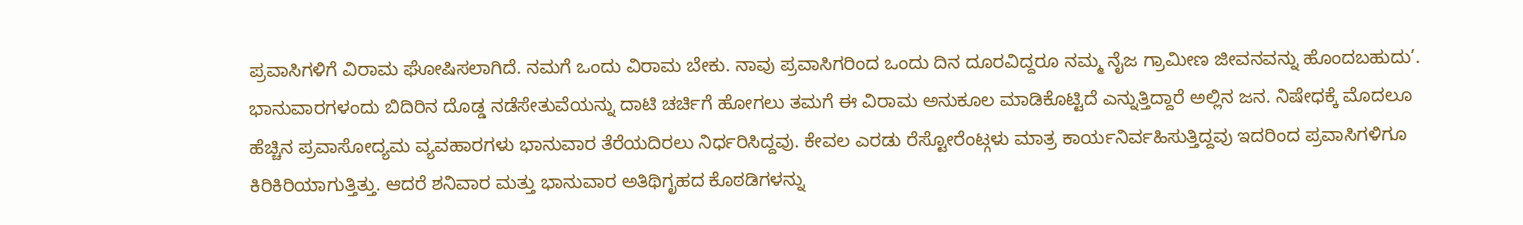ಪ್ರವಾಸಿಗಳಿಗೆ ವಿರಾಮ ಘೋಷಿಸಲಾಗಿದೆ. ನಮಗೆ ಒಂದು ವಿರಾಮ ಬೇಕು. ನಾವು ಪ್ರವಾಸಿಗರಿಂದ ಒಂದು ದಿನ ದೂರವಿದ್ದರೂ ನಮ್ಮ ನೈಜ ಗ್ರಾಮೀಣ ಜೀವನವನ್ನು ಹೊಂದಬಹುದು’.
ಭಾನುವಾರಗಳಂದು ಬಿದಿರಿನ ದೊಡ್ಡ ನಡೆಸೇತುವೆಯನ್ನು ದಾಟಿ ಚರ್ಚಿಗೆ ಹೋಗಲು ತಮಗೆ ಈ ವಿರಾಮ ಅನುಕೂಲ ಮಾಡಿಕೊಟ್ಟಿದೆ ಎನ್ನುತ್ತಿದ್ದಾರೆ ಅಲ್ಲಿನ ಜನ. ನಿಷೇಧಕ್ಕೆ ಮೊದಲೂ ಹೆಚ್ಚಿನ ಪ್ರವಾಸೋದ್ಯಮ ವ್ಯವಹಾರಗಳು ಭಾನುವಾರ ತೆರೆಯದಿರಲು ನಿರ್ಧರಿಸಿದ್ದವು. ಕೇವಲ ಎರಡು ರೆಸ್ಟೋರೆಂಟ್ಗಳು ಮಾತ್ರ ಕಾರ್ಯನಿರ್ವಹಿಸುತ್ತಿದ್ದವು ಇದರಿಂದ ಪ್ರವಾಸಿಗಳಿಗೂ ಕಿರಿಕಿರಿಯಾಗುತ್ತಿತ್ತು. ಆದರೆ ಶನಿವಾರ ಮತ್ತು ಭಾನುವಾರ ಅತಿಥಿಗೃಹದ ಕೊಠಡಿಗಳನ್ನು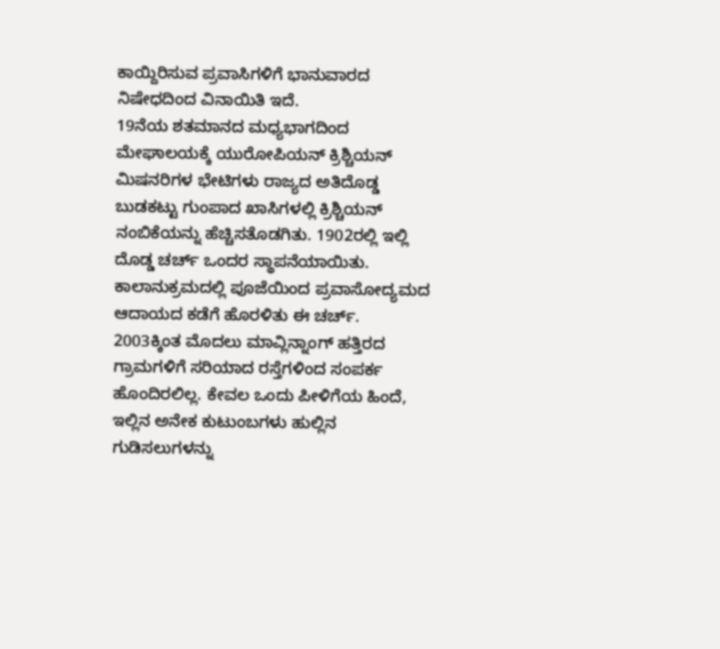ಕಾಯ್ದಿರಿಸುವ ಪ್ರವಾಸಿಗಳಿಗೆ ಭಾನುವಾರದ ನಿಷೇಧದಿಂದ ವಿನಾಯಿತಿ ಇದೆ.
19ನೆಯ ಶತಮಾನದ ಮಧ್ಯಭಾಗದಿಂದ ಮೇಘಾಲಯಕ್ಕೆ ಯುರೋಪಿಯನ್ ಕ್ರಿಶ್ಚಿಯನ್ ಮಿಷನರಿಗಳ ಭೇಟಿಗಳು ರಾಜ್ಯದ ಅತಿದೊಡ್ಡ ಬುಡಕಟ್ಟು ಗುಂಪಾದ ಖಾಸಿಗಳಲ್ಲಿ ಕ್ರಿಶ್ಚಿಯನ್ ನಂಬಿಕೆಯನ್ನು ಹೆಚ್ಚಿಸತೊಡಗಿತು. 1902ರಲ್ಲಿ ಇಲ್ಲಿ ದೊಡ್ಡ ಚರ್ಚ್ ಒಂದರ ಸ್ಥಾಪನೆಯಾಯಿತು. ಕಾಲಾನುಕ್ರಮದಲ್ಲಿ ಪೂಜೆಯಿಂದ ಪ್ರವಾಸೋದ್ಯಮದ ಆದಾಯದ ಕಡೆಗೆ ಹೊರಳಿತು ಈ ಚರ್ಚ್. 2003ಕ್ಕಿಂತ ಮೊದಲು ಮಾವ್ಲಿನ್ನಾಂಗ್ ಹತ್ತಿರದ ಗ್ರಾಮಗಳಿಗೆ ಸರಿಯಾದ ರಸ್ತೆಗಳಿಂದ ಸಂಪರ್ಕ ಹೊಂದಿರಲಿಲ್ಲ. ಕೇವಲ ಒಂದು ಪೀಳಿಗೆಯ ಹಿಂದೆ, ಇಲ್ಲಿನ ಅನೇಕ ಕುಟುಂಬಗಳು ಹುಲ್ಲಿನ ಗುಡಿಸಲುಗಳನ್ನು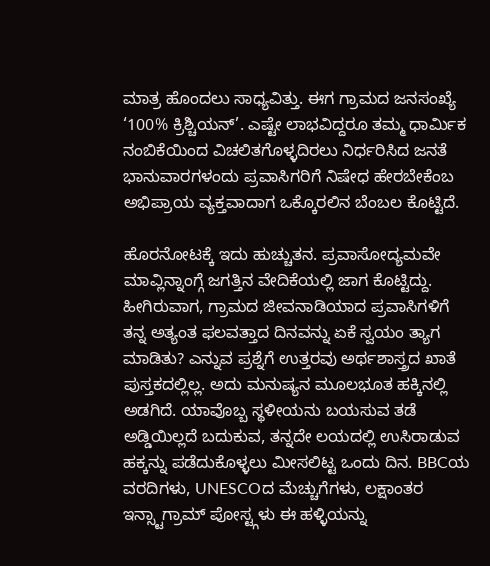ಮಾತ್ರ ಹೊಂದಲು ಸಾಧ್ಯವಿತ್ತು. ಈಗ ಗ್ರಾಮದ ಜನಸಂಖ್ಯೆ ‘100% ಕ್ರಿಶ್ಚಿಯನ್’. ಎಷ್ಟೇ ಲಾಭವಿದ್ದರೂ ತಮ್ಮ ಧಾರ್ಮಿಕ ನಂಬಿಕೆಯಿಂದ ವಿಚಲಿತಗೊಳ್ಳದಿರಲು ನಿರ್ಧರಿಸಿದ ಜನತೆ ಭಾನುವಾರಗಳಂದು ಪ್ರವಾಸಿಗರಿಗೆ ನಿಷೇಧ ಹೇರಬೇಕೆಂಬ ಅಭಿಪ್ರಾಯ ವ್ಯಕ್ತವಾದಾಗ ಒಕ್ಕೊರಲಿನ ಬೆಂಬಲ ಕೊಟ್ಟಿದೆ.

ಹೊರನೋಟಕ್ಕೆ ಇದು ಹುಚ್ಚುತನ. ಪ್ರವಾಸೋದ್ಯಮವೇ ಮಾವ್ಲಿನ್ನಾಂಗ್ಗೆ ಜಗತ್ತಿನ ವೇದಿಕೆಯಲ್ಲಿ ಜಾಗ ಕೊಟ್ಟಿದ್ದು. ಹೀಗಿರುವಾಗ, ಗ್ರಾಮದ ಜೀವನಾಡಿಯಾದ ಪ್ರವಾಸಿಗಳಿಗೆ ತನ್ನ ಅತ್ಯಂತ ಫಲವತ್ತಾದ ದಿನವನ್ನು ಏಕೆ ಸ್ವಯಂ ತ್ಯಾಗ ಮಾಡಿತು? ಎನ್ನುವ ಪ್ರಶ್ನೆಗೆ ಉತ್ತರವು ಅರ್ಥಶಾಸ್ತ್ರದ ಖಾತೆ ಪುಸ್ತಕದಲ್ಲಿಲ್ಲ. ಅದು ಮನುಷ್ಯನ ಮೂಲಭೂತ ಹಕ್ಕಿನಲ್ಲಿ ಅಡಗಿದೆ. ಯಾವೊಬ್ಬ ಸ್ಥಳೀಯನು ಬಯಸುವ ತಡೆ ಅಡ್ಡಿಯಿಲ್ಲದೆ ಬದುಕುವ, ತನ್ನದೇ ಲಯದಲ್ಲಿ ಉಸಿರಾಡುವ ಹಕ್ಕನ್ನು ಪಡೆದುಕೊಳ್ಳಲು ಮೀಸಲಿಟ್ಟ ಒಂದು ದಿನ. BBCಯ ವರದಿಗಳು, UNESCOದ ಮೆಚ್ಚುಗೆಗಳು, ಲಕ್ಷಾಂತರ ಇನ್ಸ್ಟಾಗ್ರಾಮ್ ಪೋಸ್ಟ್ಗಳು ಈ ಹಳ್ಳಿಯನ್ನು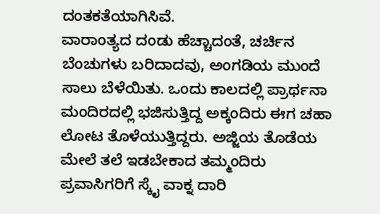ದಂತಕತೆಯಾಗಿಸಿವೆ.
ವಾರಾಂತ್ಯದ ದಂಡು ಹೆಚ್ಚಾದಂತೆ, ಚರ್ಚಿನ ಬೆಂಚುಗಳು ಬರಿದಾದವು, ಅಂಗಡಿಯ ಮುಂದೆ ಸಾಲು ಬೆಳೆಯಿತು. ಒಂದು ಕಾಲದಲ್ಲಿ ಪ್ರಾರ್ಥನಾ ಮಂದಿರದಲ್ಲಿ ಭಜಿಸುತ್ತಿದ್ದ ಅಕ್ಕಂದಿರು ಈಗ ಚಹಾ ಲೋಟ ತೊಳೆಯುತ್ತಿದ್ದರು. ಅಜ್ಜಿಯ ತೊಡೆಯ ಮೇಲೆ ತಲೆ ಇಡಬೇಕಾದ ತಮ್ಮಂದಿರು ಪ್ರವಾಸಿಗರಿಗೆ ಸ್ಕೈ ವಾಕ್ನ ದಾರಿ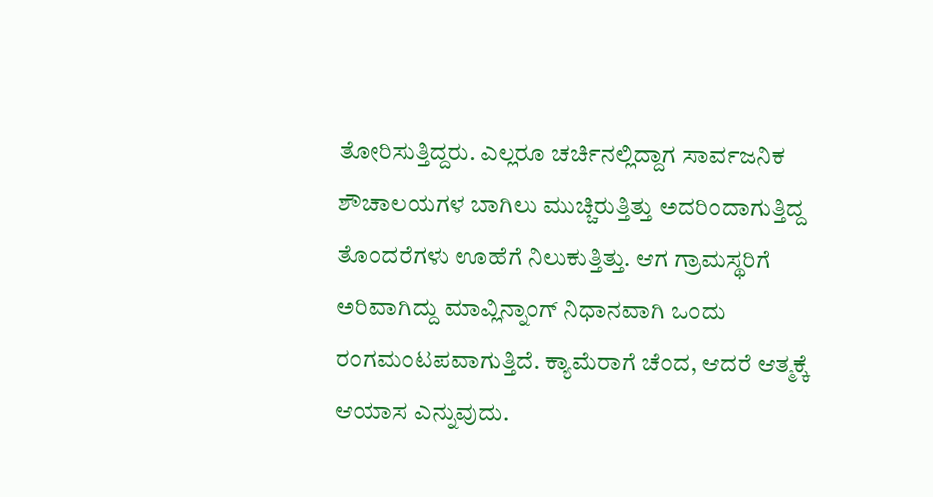ತೋರಿಸುತ್ತಿದ್ದರು. ಎಲ್ಲರೂ ಚರ್ಚಿನಲ್ಲಿದ್ದಾಗ ಸಾರ್ವಜನಿಕ ಶೌಚಾಲಯಗಳ ಬಾಗಿಲು ಮುಚ್ಚಿರುತ್ತಿತ್ತು ಅದರಿಂದಾಗುತ್ತಿದ್ದ ತೊಂದರೆಗಳು ಊಹೆಗೆ ನಿಲುಕುತ್ತಿತ್ತು. ಆಗ ಗ್ರಾಮಸ್ಥರಿಗೆ ಅರಿವಾಗಿದ್ದು ಮಾವ್ಲಿನ್ನಾಂಗ್ ನಿಧಾನವಾಗಿ ಒಂದು ರಂಗಮಂಟಪವಾಗುತ್ತಿದೆ. ಕ್ಯಾಮೆರಾಗೆ ಚೆಂದ, ಆದರೆ ಆತ್ಮಕ್ಕೆ ಆಯಾಸ ಎನ್ನುವುದು.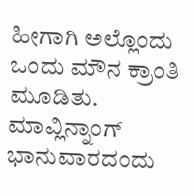ಹೀಗಾಗಿ ಅಲ್ಲೊಂದು ಒಂದು ಮೌನ ಕ್ರಾಂತಿ ಮೂಡಿತು. ಮಾವ್ಲಿನ್ನಾಂಗ್ ಭಾನುವಾರದಂದು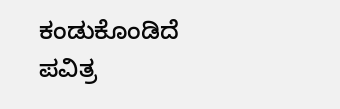ಕಂಡುಕೊಂಡಿದೆ ಪವಿತ್ರ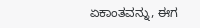ಏಕಾಂತವನ್ನು, ಈಗ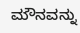ಮೌನವನ್ನು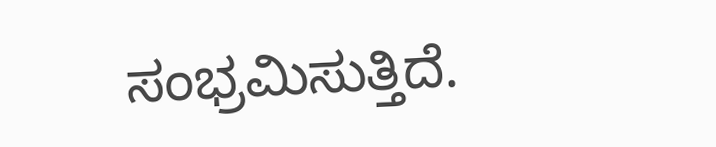ಸಂಭ್ರಮಿಸುತ್ತಿದೆ.